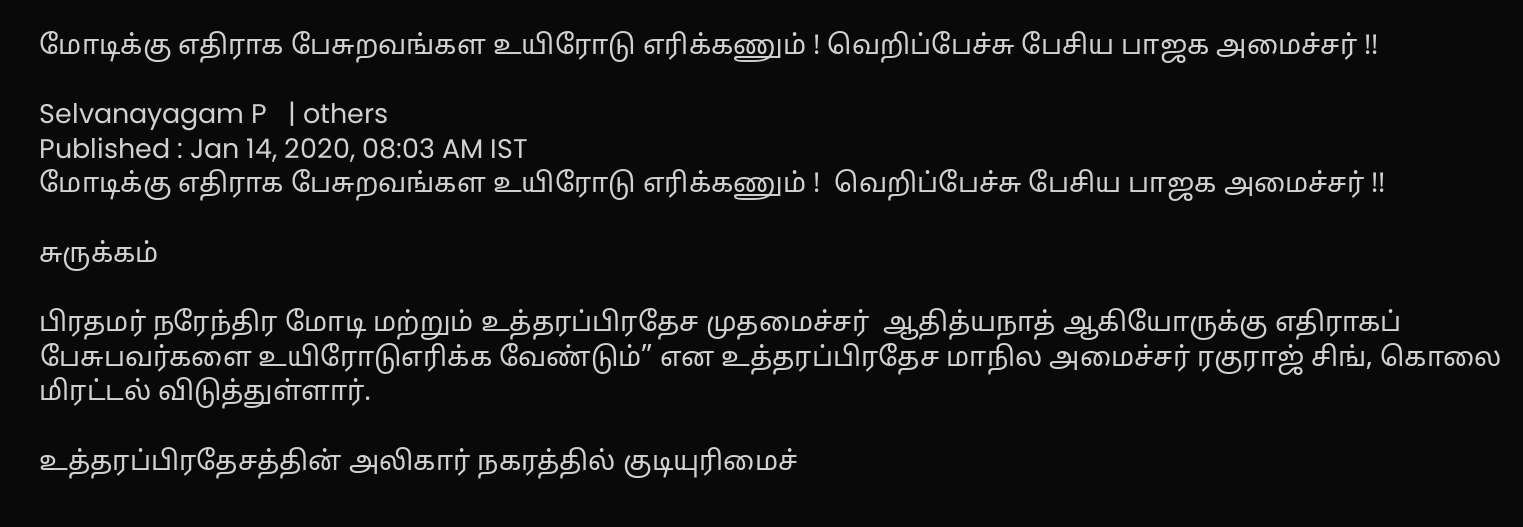மோடிக்கு எதிராக பேசுறவங்கள உயிரோடு எரிக்கணும் ! வெறிப்பேச்சு பேசிய பாஜக அமைச்சர் !!

Selvanayagam P   | others
Published : Jan 14, 2020, 08:03 AM IST
மோடிக்கு எதிராக பேசுறவங்கள உயிரோடு எரிக்கணும் !  வெறிப்பேச்சு பேசிய பாஜக அமைச்சர் !!

சுருக்கம்

பிரதமர் நரேந்திர மோடி மற்றும் உத்தரப்பிரதேச முதமைச்சர்  ஆதித்யநாத் ஆகியோருக்கு எதிராகப் பேசுபவர்களை உயிரோடுஎரிக்க வேண்டும்” என உத்தரப்பிரதேச மாநில அமைச்சர் ரகுராஜ் சிங், கொலை மிரட்டல் விடுத்துள்ளார்.

உத்தரப்பிரதேசத்தின் அலிகார் நகரத்தில் குடியுரிமைச்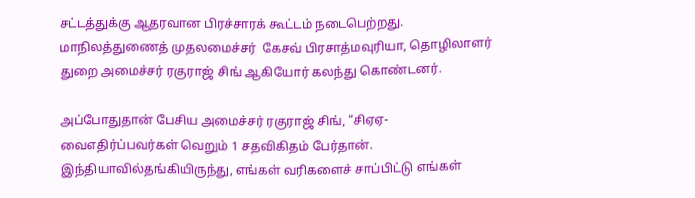சட்டத்துக்கு ஆதரவான பிரச்சாரக் கூட்டம் நடைபெற்றது. மாநிலத்துணைத் முதலமைச்சர்  கேசவ் பிரசாத்மவுரியா, தொழிலாளர் துறை அமைச்சர் ரகுராஜ் சிங் ஆகியோர் கலந்து கொண்டனர்.

அப்போதுதான் பேசிய அமைச்சர் ரகுராஜ் சிங், “சிஏஏ-வைஎதிர்ப்பவர்கள் வெறும் 1 சதவிகிதம் பேர்தான். இந்தியாவில்தங்கியிருந்து, எங்கள் வரிகளைச் சாப்பிட்டு எங்கள்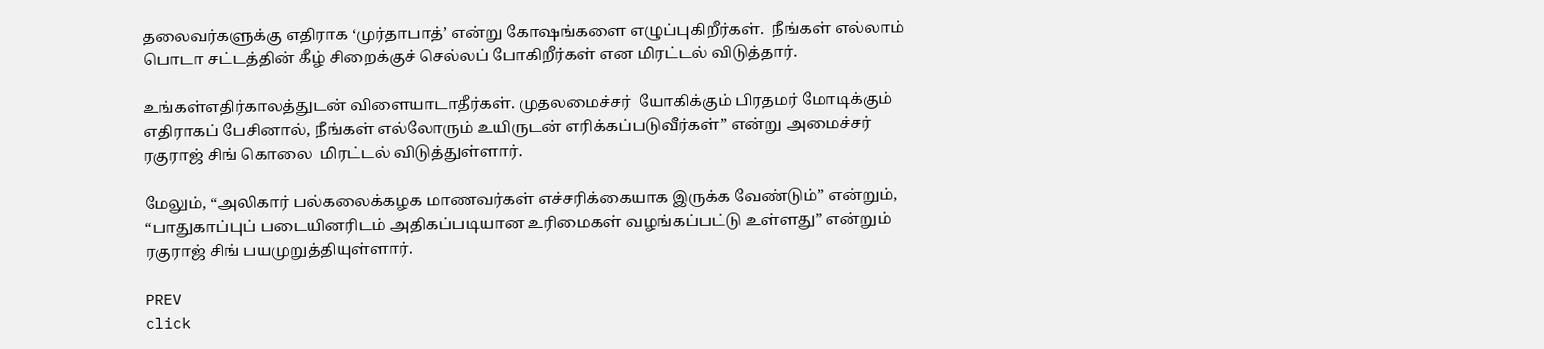தலைவர்களுக்கு எதிராக ‘முர்தாபாத்’ என்று கோஷங்களை எழுப்புகிறீர்கள்.  நீங்கள் எல்லாம் பொடா சட்டத்தின் கீழ் சிறைக்குச் செல்லப் போகிறீர்கள் என மிரட்டல் விடுத்தார்.

உங்கள்எதிர்காலத்துடன் விளையாடாதீர்கள். முதலமைச்சர்  யோகிக்கும் பிரதமர் மோடிக்கும் எதிராகப் பேசினால், நீங்கள் எல்லோரும் உயிருடன் எரிக்கப்படுவீர்கள்” என்று அமைச்சர் ரகுராஜ் சிங் கொலை  மிரட்டல் விடுத்துள்ளார்.

மேலும், “அலிகார் பல்கலைக்கழக மாணவர்கள் எச்சரிக்கையாக இருக்க வேண்டும்” என்றும், “பாதுகாப்புப் படையினரிடம் அதிகப்படியான உரிமைகள் வழங்கப்பட்டு உள்ளது” என்றும் ரகுராஜ் சிங் பயமுறுத்தியுள்ளார்.

PREV
click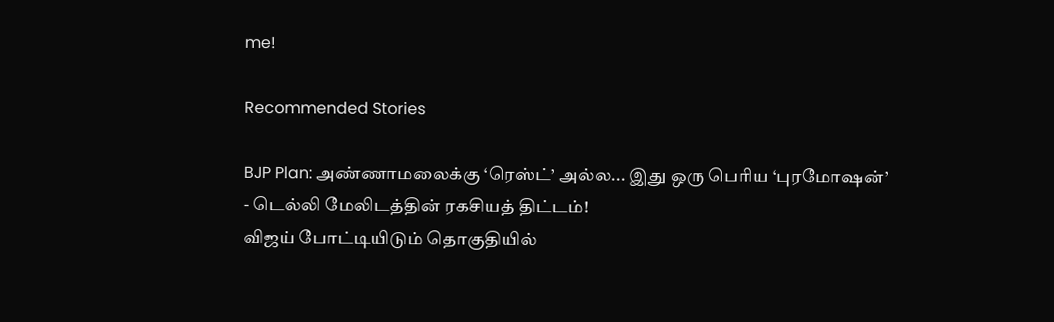me!

Recommended Stories

BJP Plan: அண்ணாமலைக்கு ‘ரெஸ்ட்’ அல்ல... இது ஒரு பெரிய ‘புரமோஷன்’ - டெல்லி மேலிடத்தின் ரகசியத் திட்டம்!
விஜய் போட்டியிடும் தொகுதியில்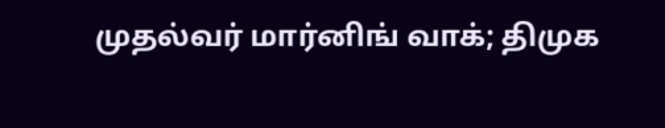முதல்வர் மார்னிங் வாக்; திமுக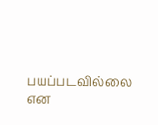பயப்படவில்லை என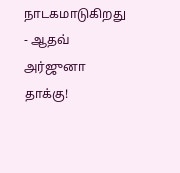நாடகமாடுகிறது - ஆதவ் அர்ஜுனா தாக்கு!